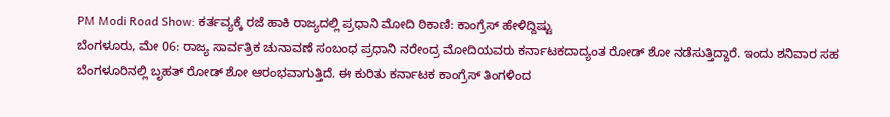PM Modi Road Show: ಕರ್ತವ್ಯಕ್ಕೆ ರಜೆ ಹಾಕಿ ರಾಜ್ಯದಲ್ಲಿ ಪ್ರಧಾನಿ ಮೋದಿ ಠಿಕಾಣಿ: ಕಾಂಗ್ರೆಸ್ ಹೇಳಿದ್ದಿಷ್ಟು
ಬೆಂಗಳೂರು, ಮೇ 06: ರಾಜ್ಯ ಸಾರ್ವತ್ರಿಕ ಚುನಾವಣೆ ಸಂಬಂಧ ಪ್ರಧಾನಿ ನರೇಂದ್ರ ಮೋದಿಯವರು ಕರ್ನಾಟಕದಾದ್ಯಂತ ರೋಡ್ ಶೋ ನಡೆಸುತ್ತಿದ್ದಾರೆ. ಇಂದು ಶನಿವಾರ ಸಹ ಬೆಂಗಳೂರಿನಲ್ಲಿ ಬೃಹತ್ ರೋಡ್ ಶೋ ಆರಂಭವಾಗುತ್ತಿದೆ. ಈ ಕುರಿತು ಕರ್ನಾಟಕ ಕಾಂಗ್ರೆಸ್ ತಿಂಗಳಿಂದ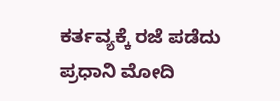ಕರ್ತವ್ಯಕ್ಕೆ ರಜೆ ಪಡೆದು ಪ್ರಧಾನಿ ಮೋದಿ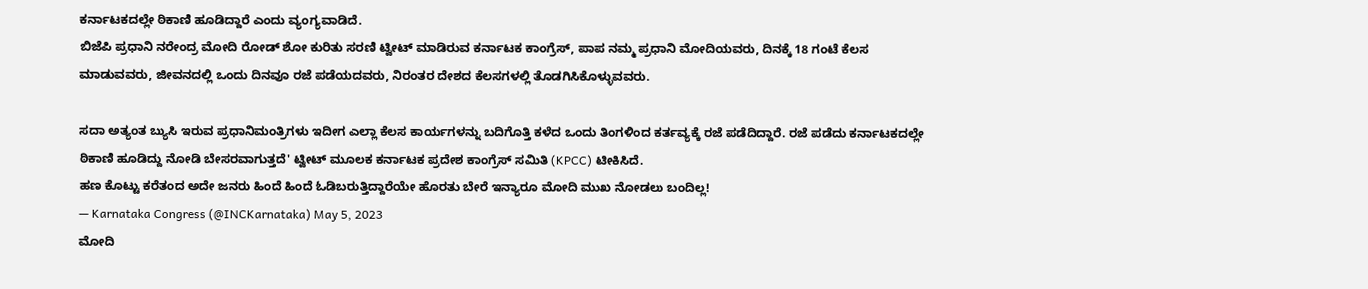ಕರ್ನಾಟಕದಲ್ಲೇ ಠಿಕಾಣಿ ಹೂಡಿದ್ದಾರೆ ಎಂದು ವ್ಯಂಗ್ಯವಾಡಿದೆ.
ಬಿಜೆಪಿ ಪ್ರಧಾನಿ ನರೇಂದ್ರ ಮೋದಿ ರೋಡ್ ಶೋ ಕುರಿತು ಸರಣಿ ಟ್ವೀಟ್ ಮಾಡಿರುವ ಕರ್ನಾಟಕ ಕಾಂಗ್ರೆಸ್, ಪಾಪ ನಮ್ಮ ಪ್ರಧಾನಿ ಮೋದಿಯವರು, ದಿನಕ್ಕೆ 18 ಗಂಟೆ ಕೆಲಸ ಮಾಡುವವರು, ಜೀವನದಲ್ಲಿ ಒಂದು ದಿನವೂ ರಜೆ ಪಡೆಯದವರು, ನಿರಂತರ ದೇಶದ ಕೆಲಸಗಳಲ್ಲಿ ತೊಡಗಿಸಿಕೊಳ್ಳುವವರು.

ಸದಾ ಅತ್ಯಂತ ಬ್ಯುಸಿ ಇರುವ ಪ್ರಧಾನಿಮಂತ್ರಿಗಳು ಇದೀಗ ಎಲ್ಲಾ ಕೆಲಸ ಕಾರ್ಯಗಳನ್ನು ಬದಿಗೊತ್ತಿ ಕಳೆದ ಒಂದು ತಿಂಗಳಿಂದ ಕರ್ತವ್ಯಕ್ಕೆ ರಜೆ ಪಡೆದಿದ್ದಾರೆ. ರಜೆ ಪಡೆದು ಕರ್ನಾಟಕದಲ್ಲೇ ಠಿಕಾಣಿ ಹೂಡಿದ್ದು ನೋಡಿ ಬೇಸರವಾಗುತ್ತದೆ' ಟ್ವೀಟ್ ಮೂಲಕ ಕರ್ನಾಟಕ ಪ್ರದೇಶ ಕಾಂಗ್ರೆಸ್ ಸಮಿತಿ (KPCC) ಟೀಕಿಸಿದೆ.
ಹಣ ಕೊಟ್ಟು ಕರೆತಂದ ಅದೇ ಜನರು ಹಿಂದೆ ಹಿಂದೆ ಓಡಿಬರುತ್ತಿದ್ದಾರೆಯೇ ಹೊರತು ಬೇರೆ ಇನ್ಯಾರೂ ಮೋದಿ ಮುಖ ನೋಡಲು ಬಂದಿಲ್ಲ!
— Karnataka Congress (@INCKarnataka) May 5, 2023
ಮೋದಿ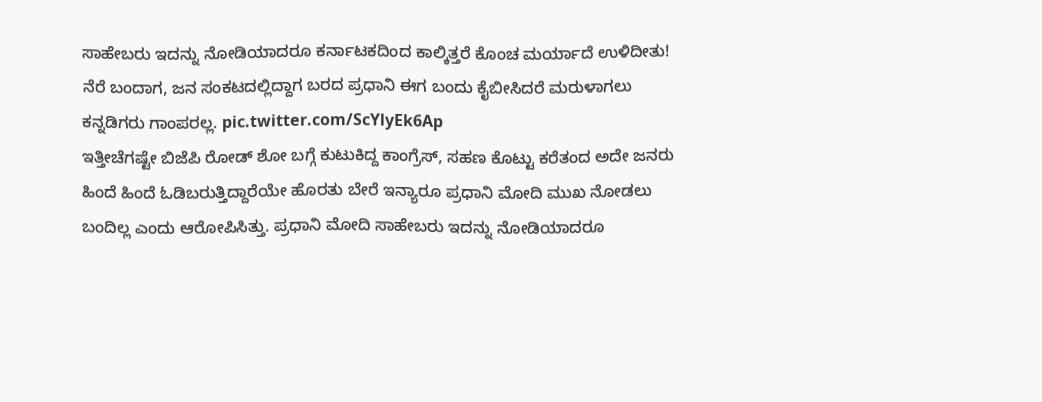ಸಾಹೇಬರು ಇದನ್ನು ನೋಡಿಯಾದರೂ ಕರ್ನಾಟಕದಿಂದ ಕಾಲ್ಕಿತ್ತರೆ ಕೊಂಚ ಮರ್ಯಾದೆ ಉಳಿದೀತು!
ನೆರೆ ಬಂದಾಗ, ಜನ ಸಂಕಟದಲ್ಲಿದ್ದಾಗ ಬರದ ಪ್ರಧಾನಿ ಈಗ ಬಂದು ಕೈಬೀಸಿದರೆ ಮರುಳಾಗಲು ಕನ್ನಡಿಗರು ಗಾಂಪರಲ್ಲ. pic.twitter.com/ScYlyEk6Ap
ಇತ್ತೀಚೆಗಷ್ಟೇ ಬಿಜೆಪಿ ರೋಡ್ ಶೋ ಬಗ್ಗೆ ಕುಟುಕಿದ್ದ ಕಾಂಗ್ರೆಸ್, ಸಹಣ ಕೊಟ್ಟು ಕರೆತಂದ ಅದೇ ಜನರು ಹಿಂದೆ ಹಿಂದೆ ಓಡಿಬರುತ್ತಿದ್ದಾರೆಯೇ ಹೊರತು ಬೇರೆ ಇನ್ಯಾರೂ ಪ್ರಧಾನಿ ಮೋದಿ ಮುಖ ನೋಡಲು ಬಂದಿಲ್ಲ ಎಂದು ಆರೋಪಿಸಿತ್ತು. ಪ್ರಧಾನಿ ಮೋದಿ ಸಾಹೇಬರು ಇದನ್ನು ನೋಡಿಯಾದರೂ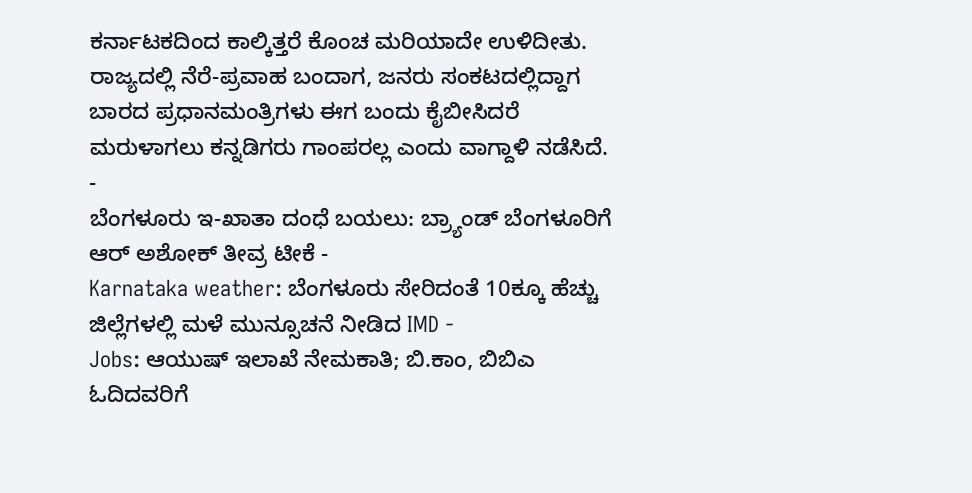ಕರ್ನಾಟಕದಿಂದ ಕಾಲ್ಕಿತ್ತರೆ ಕೊಂಚ ಮರಿಯಾದೇ ಉಳಿದೀತು. ರಾಜ್ಯದಲ್ಲಿ ನೆರೆ-ಪ್ರವಾಹ ಬಂದಾಗ, ಜನರು ಸಂಕಟದಲ್ಲಿದ್ದಾಗ ಬಾರದ ಪ್ರಧಾನಮಂತ್ರಿಗಳು ಈಗ ಬಂದು ಕೈಬೀಸಿದರೆ ಮರುಳಾಗಲು ಕನ್ನಡಿಗರು ಗಾಂಪರಲ್ಲ ಎಂದು ವಾಗ್ದಾಳಿ ನಡೆಸಿದೆ.
-
ಬೆಂಗಳೂರು ಇ-ಖಾತಾ ದಂಧೆ ಬಯಲು: ಬ್ರ್ಯಾಂಡ್ ಬೆಂಗಳೂರಿಗೆ ಆರ್ ಅಶೋಕ್ ತೀವ್ರ ಟೀಕೆ -
Karnataka weather: ಬೆಂಗಳೂರು ಸೇರಿದಂತೆ 10ಕ್ಕೂ ಹೆಚ್ಚು ಜಿಲ್ಲೆಗಳಲ್ಲಿ ಮಳೆ ಮುನ್ಸೂಚನೆ ನೀಡಿದ IMD -
Jobs: ಆಯುಷ್ ಇಲಾಖೆ ನೇಮಕಾತಿ; ಬಿ.ಕಾಂ, ಬಿಬಿಎ ಓದಿದವರಿಗೆ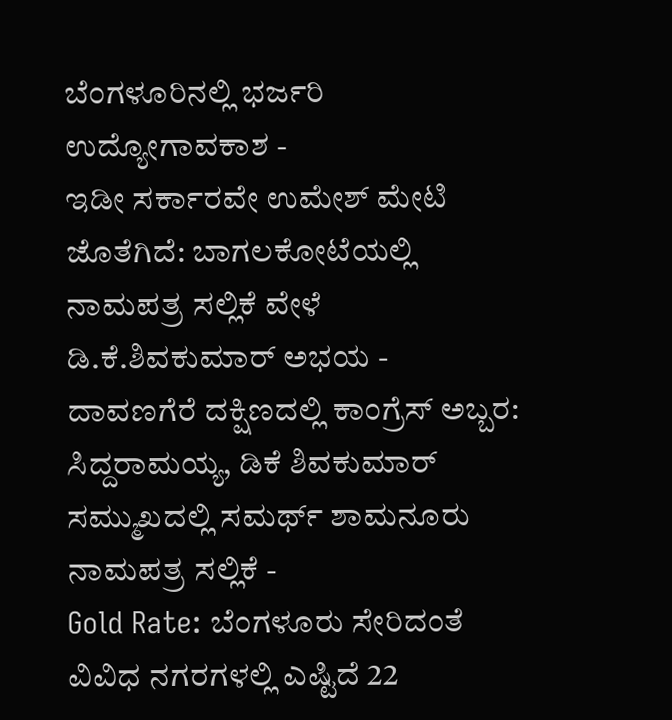ಬೆಂಗಳೂರಿನಲ್ಲಿ ಭರ್ಜರಿ ಉದ್ಯೋಗಾವಕಾಶ -
ಇಡೀ ಸರ್ಕಾರವೇ ಉಮೇಶ್ ಮೇಟಿ ಜೊತೆಗಿದೆ: ಬಾಗಲಕೋಟೆಯಲ್ಲಿ ನಾಮಪತ್ರ ಸಲ್ಲಿಕೆ ವೇಳೆ ಡಿ.ಕೆ.ಶಿವಕುಮಾರ್ ಅಭಯ -
ದಾವಣಗೆರೆ ದಕ್ಷಿಣದಲ್ಲಿ ಕಾಂಗ್ರೆಸ್ ಅಬ್ಬರ: ಸಿದ್ದರಾಮಯ್ಯ, ಡಿಕೆ ಶಿವಕುಮಾರ್ ಸಮ್ಮುಖದಲ್ಲಿ ಸಮರ್ಥ್ ಶಾಮನೂರು ನಾಮಪತ್ರ ಸಲ್ಲಿಕೆ -
Gold Rate: ಬೆಂಗಳೂರು ಸೇರಿದಂತೆ ವಿವಿಧ ನಗರಗಳಲ್ಲಿ ಎಷ್ಟಿದೆ 22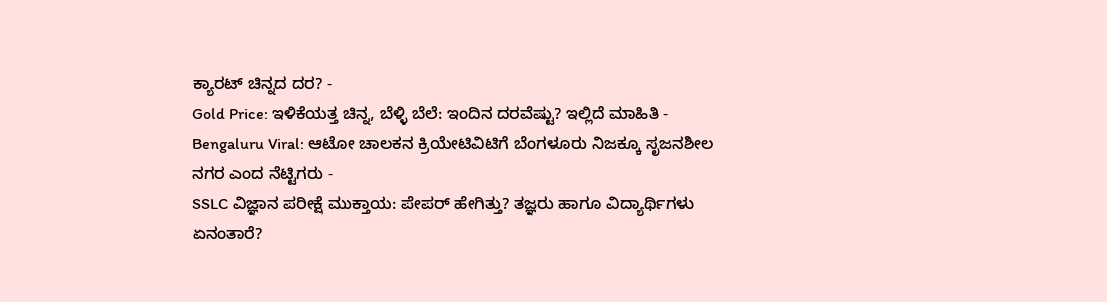ಕ್ಯಾರಟ್ ಚಿನ್ನದ ದರ? -
Gold Price: ಇಳಿಕೆಯತ್ತ ಚಿನ್ನ, ಬೆಳ್ಳಿ ಬೆಲೆ: ಇಂದಿನ ದರವೆಷ್ಟು? ಇಲ್ಲಿದೆ ಮಾಹಿತಿ -
Bengaluru Viral: ಆಟೋ ಚಾಲಕನ ಕ್ರಿಯೇಟಿವಿಟಿಗೆ ಬೆಂಗಳೂರು ನಿಜಕ್ಕೂ ಸೃಜನಶೀಲ ನಗರ ಎಂದ ನೆಟ್ಟಿಗರು -
SSLC ವಿಜ್ಞಾನ ಪರೀಕ್ಷೆ ಮುಕ್ತಾಯ: ಪೇಪರ್ ಹೇಗಿತ್ತು? ತಜ್ಞರು ಹಾಗೂ ವಿದ್ಯಾರ್ಥಿಗಳು ಏನಂತಾರೆ?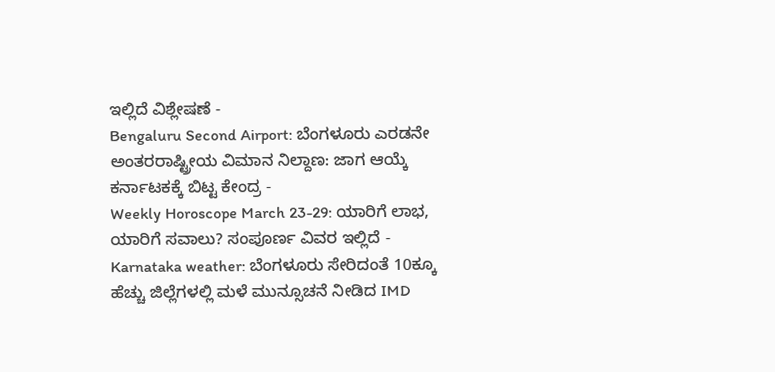ಇಲ್ಲಿದೆ ವಿಶ್ಲೇಷಣೆ -
Bengaluru Second Airport: ಬೆಂಗಳೂರು ಎರಡನೇ ಅಂತರರಾಷ್ಟ್ರೀಯ ವಿಮಾನ ನಿಲ್ದಾಣ: ಜಾಗ ಆಯ್ಕೆ ಕರ್ನಾಟಕಕ್ಕೆ ಬಿಟ್ಟ ಕೇಂದ್ರ -
Weekly Horoscope March 23-29: ಯಾರಿಗೆ ಲಾಭ, ಯಾರಿಗೆ ಸವಾಲು? ಸಂಪೂರ್ಣ ವಿವರ ಇಲ್ಲಿದೆ -
Karnataka weather: ಬೆಂಗಳೂರು ಸೇರಿದಂತೆ 10ಕ್ಕೂ ಹೆಚ್ಚು ಜಿಲ್ಲೆಗಳಲ್ಲಿ ಮಳೆ ಮುನ್ಸೂಚನೆ ನೀಡಿದ IMD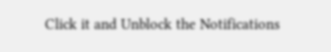Click it and Unblock the Notifications